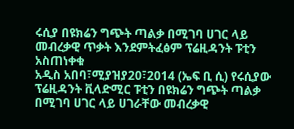ሩሲያ በዩክሬን ግጭት ጣልቃ በሚገባ ሀገር ላይ መብረቃዊ ጥቃት እንደምትፈፅም ፕሬዚዳንት ፑቲን አስጠነቀቁ
አዲስ አበባ፣ሚያዝያ20፣2014 (ኤፍ ቢ ሲ) የሩሲያው ፕሬዚዳንት ቪላድሚር ፑቲን በዩክሬን ግጭት ጣልቃ በሚገባ ሀገር ላይ ሀገራቸው መብረቃዊ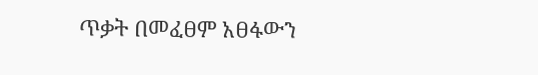ጥቃት በመፈፀም አፀፋውን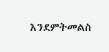እንደምትመልስ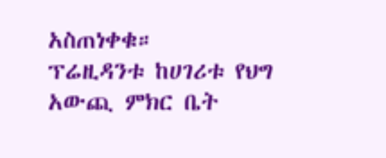አስጠነቀቁ።
ፕሬዚዳንቱ ከሀገሪቱ የህግ አውጪ ምክር ቤት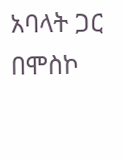አባላት ጋር በሞስኮ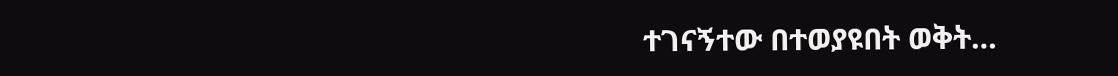ተገናኝተው በተወያዩበት ወቅት…